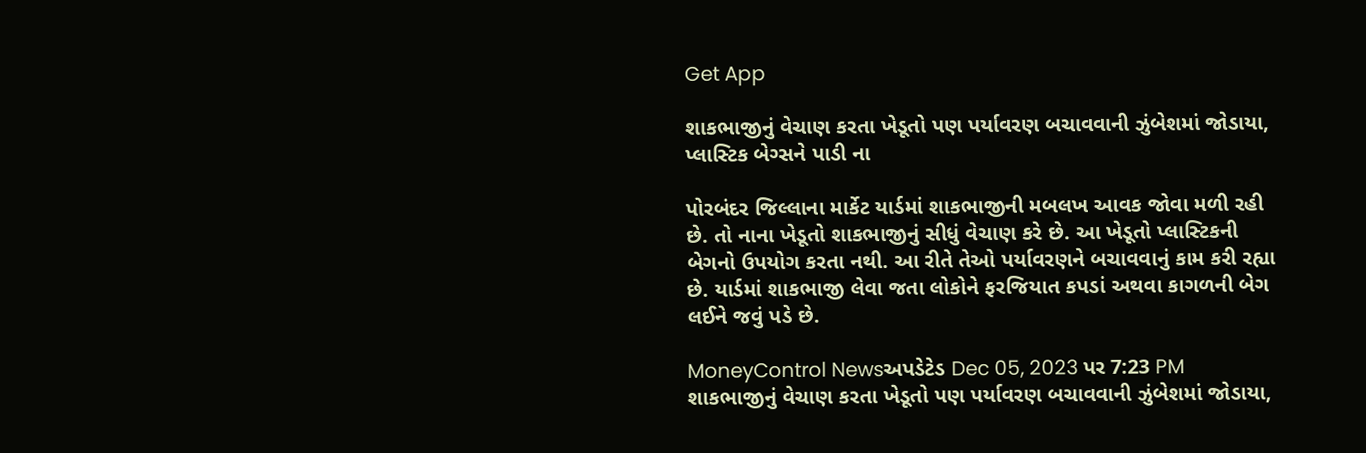Get App

શાકભાજીનું વેચાણ કરતા ખેડૂતો પણ પર્યાવરણ બચાવવાની ઝુંબેશમાં જોડાયા, પ્લાસ્ટિક બેગ્સને પાડી ના

પોરબંદર જિલ્લાના માર્કેટ યાર્ડમાં શાકભાજીની મબલખ આવક જોવા મળી રહી છે. તો નાના ખેડૂતો શાકભાજીનું સીધું વેચાણ કરે છે. આ ખેડૂતો પ્લાસ્ટિકની બેગનો ઉપયોગ કરતા નથી. આ રીતે તેઓ પર્યાવરણને બચાવવાનું કામ કરી રહ્યા છે. યાર્ડમાં શાકભાજી લેવા જતા લોકોને ફરજિયાત કપડાં અથવા કાગળની બેગ લઈને જવું પડે છે.

MoneyControl Newsઅપડેટેડ Dec 05, 2023 પર 7:23 PM
શાકભાજીનું વેચાણ કરતા ખેડૂતો પણ પર્યાવરણ બચાવવાની ઝુંબેશમાં જોડાયા,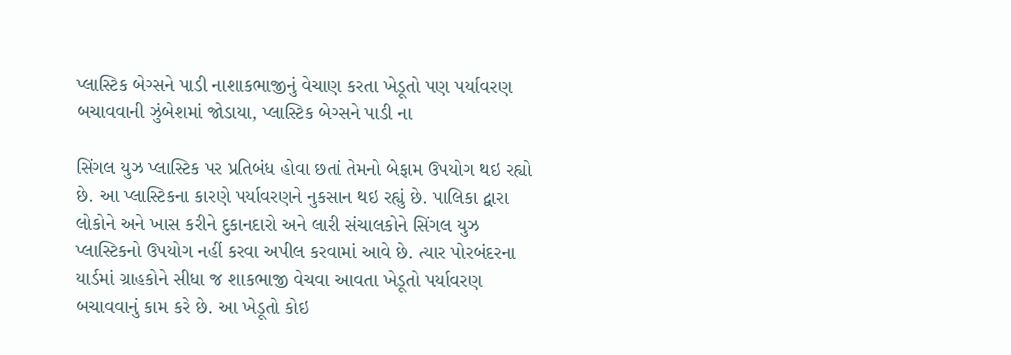પ્લાસ્ટિક બેગ્સને પાડી નાશાકભાજીનું વેચાણ કરતા ખેડૂતો પણ પર્યાવરણ બચાવવાની ઝુંબેશમાં જોડાયા, પ્લાસ્ટિક બેગ્સને પાડી ના

સિંગલ યુઝ પ્લાસ્ટિક પર પ્રતિબંધ હોવા છતાં તેમનો બેફામ ઉપયોગ થઇ રહ્યો છે. આ પ્લાસ્ટિકના કારણે પર્યાવરણને નુકસાન થઇ રહ્યું છે. પાલિકા દ્વારા લોકોને અને ખાસ કરીને દુકાનદારો અને લારી સંચાલકોને સિંગલ યુઝ પ્લાસ્ટિકનો ઉપયોગ નહીં કરવા અપીલ કરવામાં આવે છે. ત્યાર પોરબંદરના યાર્ડમાં ગ્રાહકોને સીધા જ શાકભાજી વેચવા આવતા ખેડૂતો પર્યાવરણ બચાવવાનું કામ કરે છે. આ ખેડૂતો કોઇ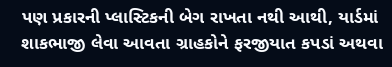પણ પ્રકારની પ્લાસ્ટિકની બેગ રાખતા નથી આથી, યાર્ડમાં શાકભાજી લેવા આવતા ગ્રાહકોને ફરજીયાત કપડાં અથવા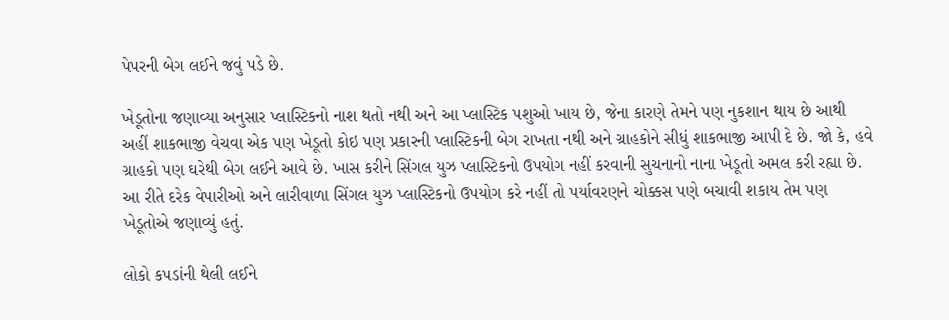પેપરની બેગ લઈને જવું પડે છે.

ખેડૂતોના જણાવ્યા અનુસાર પ્લાસ્ટિકનો નાશ થતો નથી અને આ પ્લાસ્ટિક પશુઓ ખાય છે, જેના કારણે તેમને પણ નુકશાન થાય છે આથી અહીં શાકભાજી વેચવા એક પણ ખેડૂતો કોઇ પણ પ્રકારની પ્લાસ્ટિકની બેગ રાખતા નથી અને ગ્રાહકોને સીધું શાકભાજી આપી દે છે. જો કે, હવે ગ્રાહકો પણ ઘરેથી બેગ લઈને આવે છે. ખાસ કરીને સિંગલ યુઝ પ્લાસ્ટિકનો ઉપયોગ નહીં કરવાની સુચનાનો નાના ખેડૂતો અમલ કરી રહ્યા છે. આ રીતે દરેક વેપારીઓ અને લારીવાળા સિંગલ યુઝ પ્લાસ્ટિકનો ઉપયોગ કરે નહીં તો પર્યાવરણને ચોક્કસ પણે બચાવી શકાય તેમ પણ ખેડૂતોએ જણાવ્યું હતું.

લોકો કપડાંની થેલી લઈને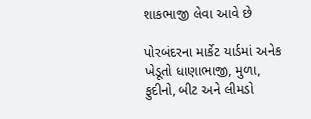શાકભાજી લેવા આવે છે

પોરબંદરના માર્કેટ યાર્ડમાં અનેક ખેડૂતો ધાણાભાજી, મુળા, ફુદીનો, બીટ અને લીમડો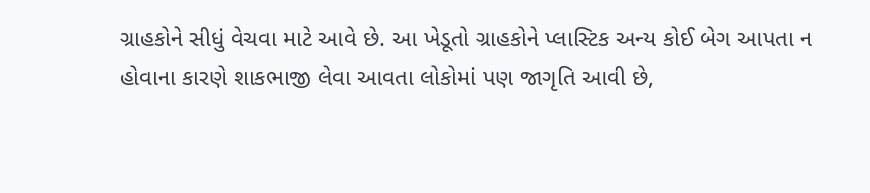ગ્રાહકોને સીધું વેચવા માટે આવે છે. આ ખેડૂતો ગ્રાહકોને પ્લાસ્ટિક અન્ય કોઈ બેગ આપતા ન હોવાના કારણે શાકભાજી લેવા આવતા લોકોમાં પણ જાગૃતિ આવી છે,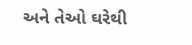અને તેઓ ઘરેથી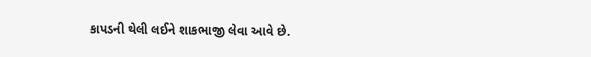કાપડની થેલી લઈને શાકભાજી લેવા આવે છે.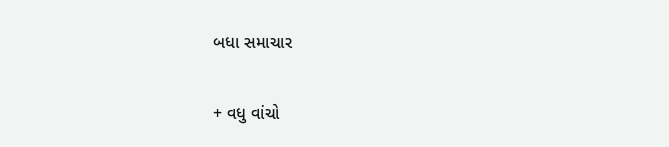બધા સમાચાર

+ વધુ વાંચો